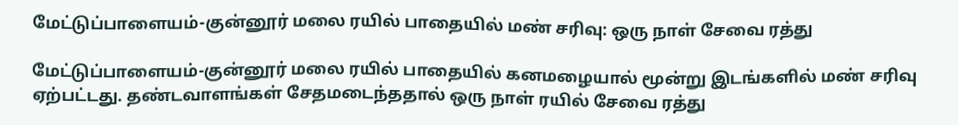மேட்டுப்பாளையம்-குன்னூர் மலை ரயில் பாதையில் மண் சரிவு: ஒரு நாள் சேவை ரத்து

மேட்டுப்பாளையம்-குன்னூர் மலை ரயில் பாதையில் கனமழையால் மூன்று இடங்களில் மண் சரிவு ஏற்பட்டது. தண்டவாளங்கள் சேதமடைந்ததால் ஒரு நாள் ரயில் சேவை ரத்து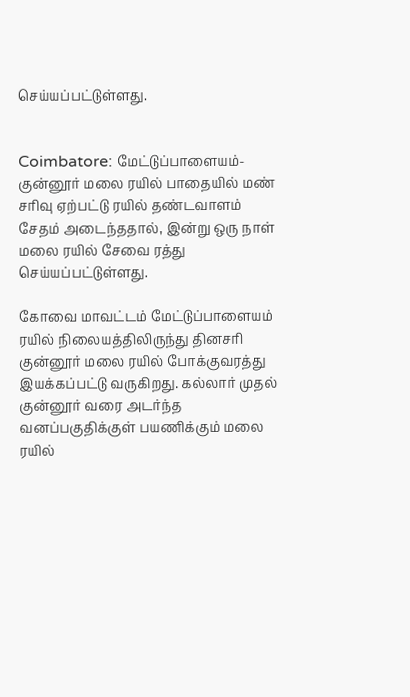செய்யப்பட்டுள்ளது.


Coimbatore: மேட்டுப்பாளையம்-குன்னூர் மலை ரயில் பாதையில் மண் சரிவு ஏற்பட்டு ரயில் தண்டவாளம் சேதம் அடைந்ததால், இன்று ஒரு நாள் மலை ரயில் சேவை ரத்து செய்யப்பட்டுள்ளது.

கோவை மாவட்டம் மேட்டுப்பாளையம் ரயில் நிலையத்திலிருந்து தினசரி குன்னூர் மலை ரயில் போக்குவரத்து இயக்கப்பட்டு வருகிறது. கல்லார் முதல் குன்னூர் வரை அடர்ந்த வனப்பகுதிக்குள் பயணிக்கும் மலை ரயில்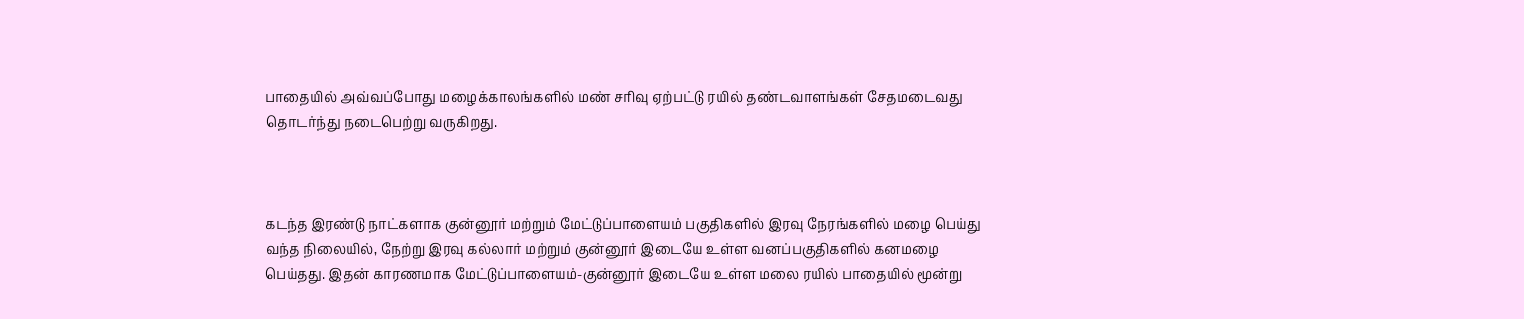பாதையில் அவ்வப்போது மழைக்காலங்களில் மண் சரிவு ஏற்பட்டு ரயில் தண்டவாளங்கள் சேதமடைவது தொடர்ந்து நடைபெற்று வருகிறது.



கடந்த இரண்டு நாட்களாக குன்னூர் மற்றும் மேட்டுப்பாளையம் பகுதிகளில் இரவு நேரங்களில் மழை பெய்து வந்த நிலையில், நேற்று இரவு கல்லார் மற்றும் குன்னூர் இடையே உள்ள வனப்பகுதிகளில் கனமழை பெய்தது. இதன் காரணமாக மேட்டுப்பாளையம்-குன்னூர் இடையே உள்ள மலை ரயில் பாதையில் மூன்று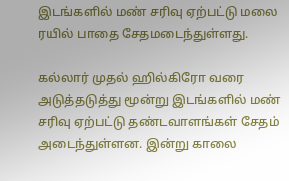இடங்களில் மண் சரிவு ஏற்பட்டு மலை ரயில் பாதை சேதமடைந்துள்ளது.

கல்லார் முதல் ஹில்கிரோ வரை அடுத்தடுத்து மூன்று இடங்களில் மண் சரிவு ஏற்பட்டு தண்டவாளங்கள் சேதம் அடைந்துள்ளன. இன்று காலை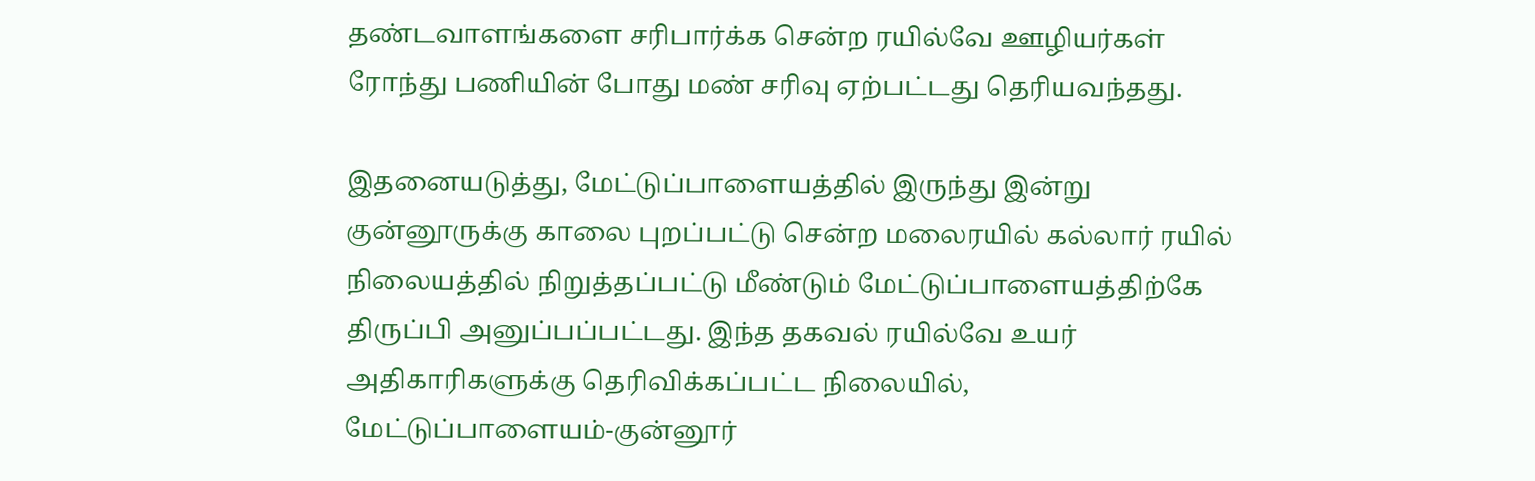தண்டவாளங்களை சரிபார்க்க சென்ற ரயில்வே ஊழியர்கள் ரோந்து பணியின் போது மண் சரிவு ஏற்பட்டது தெரியவந்தது.

இதனையடுத்து, மேட்டுப்பாளையத்தில் இருந்து இன்று குன்னூருக்கு காலை புறப்பட்டு சென்ற மலைரயில் கல்லார் ரயில் நிலையத்தில் நிறுத்தப்பட்டு மீண்டும் மேட்டுப்பாளையத்திற்கே திருப்பி அனுப்பப்பட்டது. இந்த தகவல் ரயில்வே உயர் அதிகாரிகளுக்கு தெரிவிக்கப்பட்ட நிலையில், மேட்டுப்பாளையம்-குன்னூர்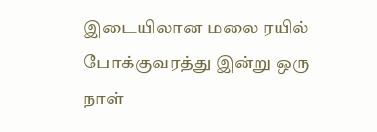இடையிலான மலை ரயில் போக்குவரத்து இன்று ஒரு நாள்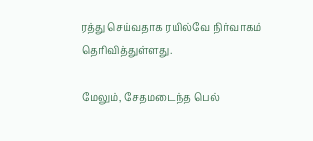ரத்து செய்வதாக ரயில்வே நிர்வாகம் தெரிவித்துள்ளது.

மேலும், சேதமடைந்த பெல்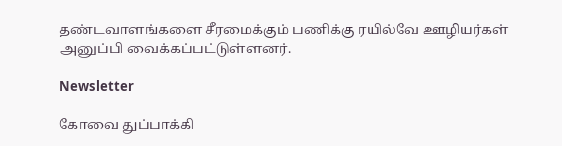தண்டவாளங்களை சீரமைக்கும் பணிக்கு ரயில்வே ஊழியர்கள் அனுப்பி வைக்கப்பட்டுள்ளனர்.

Newsletter

கோவை துப்பாக்கி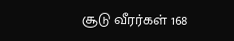சூடு வீரர்கள் 168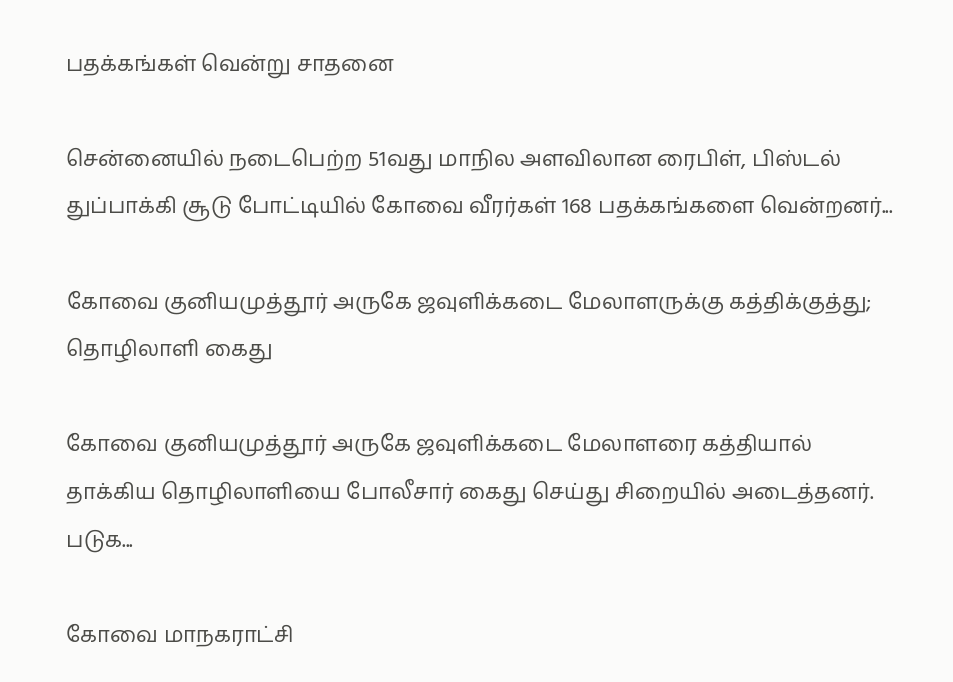பதக்கங்கள் வென்று சாதனை

சென்னையில் நடைபெற்ற 51வது மாநில அளவிலான ரைபிள், பிஸ்டல் துப்பாக்கி சூடு போட்டியில் கோவை வீரர்கள் 168 பதக்கங்களை வென்றனர்...

கோவை குனியமுத்தூர் அருகே ஜவுளிக்கடை மேலாளருக்கு கத்திக்குத்து; தொழிலாளி கைது

கோவை குனியமுத்தூர் அருகே ஜவுளிக்கடை மேலாளரை கத்தியால் தாக்கிய தொழிலாளியை போலீசார் கைது செய்து சிறையில் அடைத்தனர். படுக...

கோவை மாநகராட்சி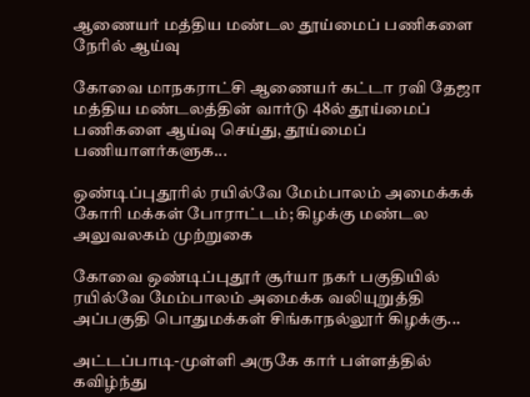ஆணையர் மத்திய மண்டல தூய்மைப் பணிகளை நேரில் ஆய்வு

கோவை மாநகராட்சி ஆணையர் கட்டா ரவி தேஜா மத்திய மண்டலத்தின் வார்டு 48ல் தூய்மைப் பணிகளை ஆய்வு செய்து, தூய்மைப் பணியாளர்களுக...

ஒண்டிப்புதூரில் ரயில்வே மேம்பாலம் அமைக்கக் கோரி மக்கள் போராட்டம்; கிழக்கு மண்டல அலுவலகம் முற்றுகை

கோவை ஒண்டிப்புதூர் சூர்யா நகர் பகுதியில் ரயில்வே மேம்பாலம் அமைக்க வலியுறுத்தி அப்பகுதி பொதுமக்கள் சிங்காநல்லூர் கிழக்கு...

அட்டப்பாடி-முள்ளி அருகே கார் பள்ளத்தில் கவிழ்ந்து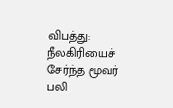விபத்து: நீலகிரியைச் சேர்ந்த மூவர் பலி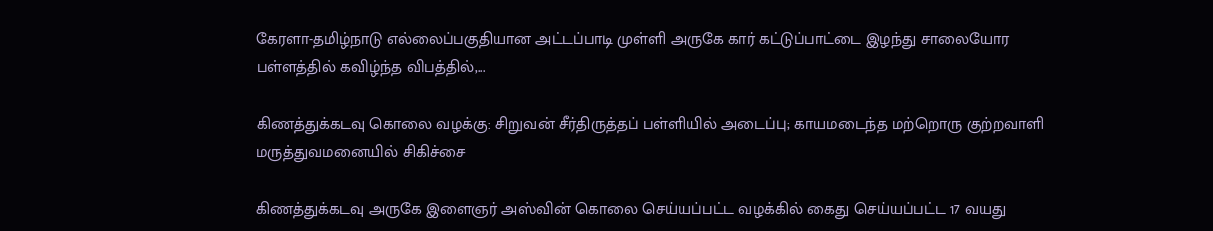கேரளா-தமிழ்நாடு எல்லைப்பகுதியான அட்டப்பாடி முள்ளி அருகே கார் கட்டுப்பாட்டை இழந்து சாலையோர பள்ளத்தில் கவிழ்ந்த விபத்தில்,...

கிணத்துக்கடவு கொலை வழக்கு: சிறுவன் சீர்திருத்தப் பள்ளியில் அடைப்பு; காயமடைந்த மற்றொரு குற்றவாளி மருத்துவமனையில் சிகிச்சை

கிணத்துக்கடவு அருகே இளைஞர் அஸ்வின் கொலை செய்யப்பட்ட வழக்கில் கைது செய்யப்பட்ட 17 வயது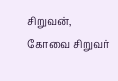சிறுவன், கோவை சிறுவர்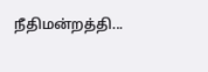நீதிமன்றத்தி...